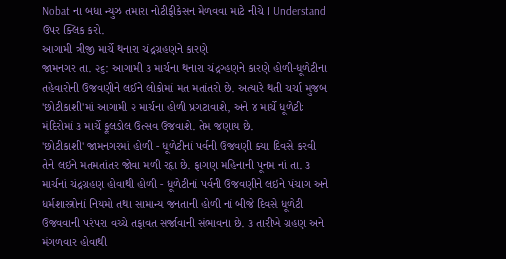Nobat ના બધા ન્યુઝ તમારા નોટીફીકેસન મેળવવા માટે નીચે I Understand ઉપર ક્લિક કરો.
આગામી ત્રીજી માર્ચે થનારા ચંદ્રગ્રહણને કારણે
જામનગર તા. ૨૬: આગામી ૩ માર્ચના થનારા ચંદ્રગ્હણને કારણે હોળી-ધૂળેટીના તહેવારોની ઉજવણીને લઈને લોકોમાં મત મતાંતરો છે. અત્યારે થતી ચર્ચા મુજબ 'છોટીકાશી'માં આગામી ૨ માર્ચના હોળી પ્રગટાવાશે, અને ૪ માર્ચે ધૂળેટીઃ મંદિરોમાં ૩ માર્ચે ફૂલડોલ ઉત્સવ ઉજવાશે. તેમ જણાય છે.
'છોટીકાશી' જામનગરમાં હોળી - ધૂળેટીનાં પર્વની ઉજવણી ક્યા દિવસે કરવી તેને લઇને મતમતાંતર જોવા મળી રહૃા છે. ફાગણ મહિનાની પૂનમ નાં તા. ૩ માર્ચનાં ચંદ્રગ્રહણ હોવાથી હોળી - ધૂળેટીનાં પર્વની ઉજવણીને લઇને પંચાગ અને ધર્મશાસ્ત્રોનાં નિયમો તથા સામાન્ય જનતાની હોળી નાં બીજે દિવસે ધૂળેટી ઉજવવાની પરંપરા વચ્ચે તફાવત સર્જાવાની સંભાવના છે. ૩ તારીખે ગ્રહણ અને મંગળવાર હોવાથી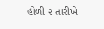હોળી ૨ તારીખે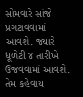સોમવારે સાંજે પ્રગટાવવામાં આવશે. જ્યારે ધૂળેટી ૪ તારીખે ઉજવવામાં આવશે. તેમ કહેવાય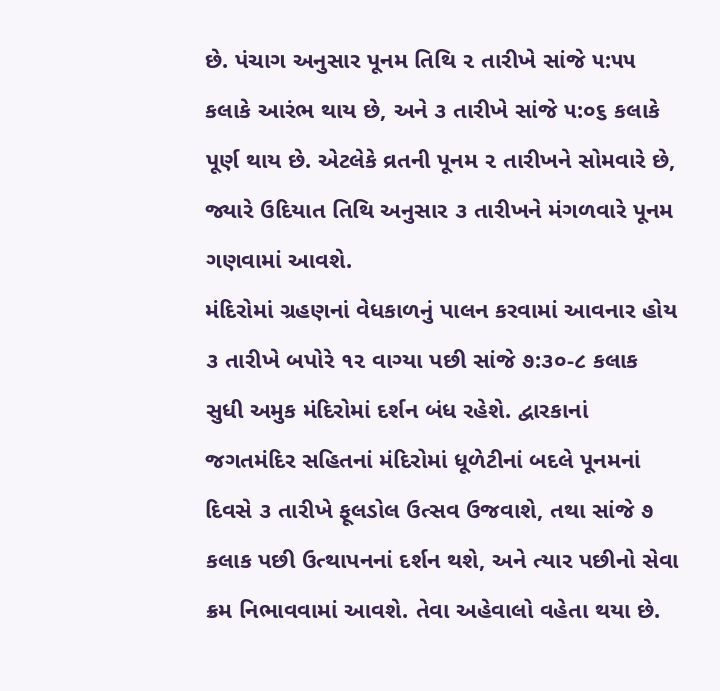છે. પંચાગ અનુસાર પૂનમ તિથિ ૨ તારીખે સાંજે ૫:૫૫ કલાકે આરંભ થાય છે, અને ૩ તારીખે સાંજે ૫:૦૬ કલાકે પૂર્ણ થાય છે. એટલેકે વ્રતની પૂનમ ૨ તારીખને સોમવારે છે, જ્યારે ઉદિયાત તિથિ અનુસાર ૩ તારીખને મંગળવારે પૂનમ ગણવામાં આવશે.
મંદિરોમાં ગ્રહણનાં વેધકાળનું પાલન કરવામાં આવનાર હોય ૩ તારીખે બપોરે ૧૨ વાગ્યા પછી સાંજે ૭:૩૦-૮ કલાક સુધી અમુક મંદિરોમાં દર્શન બંધ રહેશે. દ્વારકાનાં જગતમંદિર સહિતનાં મંદિરોમાં ધૂળેટીનાં બદલે પૂનમનાં દિવસે ૩ તારીખે ફૂલડોલ ઉત્સવ ઉજવાશે, તથા સાંજે ૭ કલાક પછી ઉત્થાપનનાં દર્શન થશે, અને ત્યાર પછીનો સેવા ક્રમ નિભાવવામાં આવશે. તેવા અહેવાલો વહેતા થયા છે.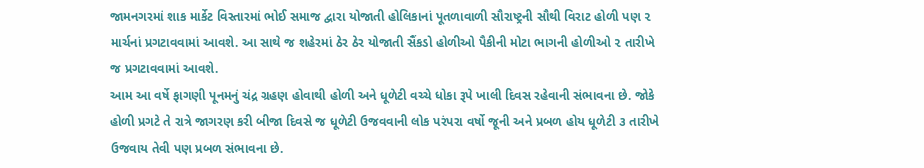જામનગરમાં શાક માર્કેટ વિસ્તારમાં ભોઈ સમાજ દ્વારા યોજાતી હોલિકાનાં પૂતળાવાળી સૌરાષ્ટ્રની સૌથી વિરાટ હોળી પણ ૨ માર્ચનાં પ્રગટાવવામાં આવશે. આ સાથે જ શહેરમાં ઠેર ઠેર યોજાતી સૈંકડો હોળીઓ પૈકીની મોટા ભાગની હોળીઓ ૨ તારીખે જ પ્રગટાવવામાં આવશે.
આમ આ વર્ષે ફાગણી પૂનમનું ચંદ્ર ગ્રહણ હોવાથી હોળી અને ધૂળેટી વચ્ચે ધોકા રૂપે ખાલી દિવસ રહેવાની સંભાવના છે. જોકે હોળી પ્રગટે તે રાત્રે જાગરણ કરી બીજા દિવસે જ ધૂળેટી ઉજવવાની લોક પરંપરા વર્ષો જૂની અને પ્રબળ હોય ધૂળેટી ૩ તારીખે ઉજવાય તેવી પણ પ્રબળ સંભાવના છે.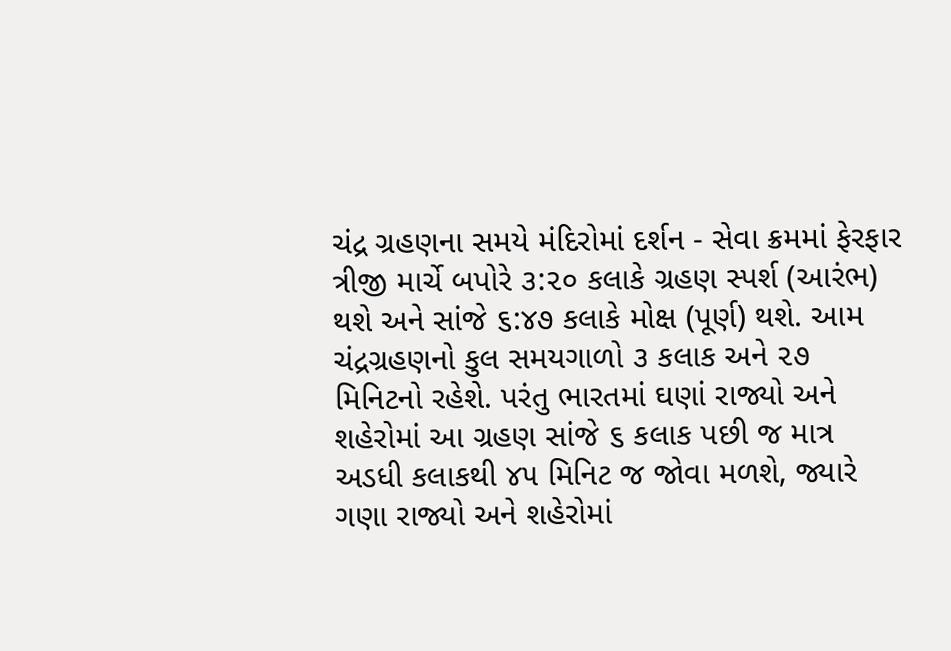ચંદ્ર ગ્રહણના સમયે મંદિરોમાં દર્શન - સેવા ક્રમમાં ફેરફાર
ત્રીજી માર્ચે બપોરે ૩:૨૦ કલાકે ગ્રહણ સ્પર્શ (આરંભ) થશે અને સાંજે ૬:૪૭ કલાકે મોક્ષ (પૂર્ણ) થશે. આમ ચંદ્રગ્રહણનો કુલ સમયગાળો ૩ કલાક અને ૨૭ મિનિટનો રહેશે. પરંતુ ભારતમાં ઘણાં રાજ્યો અને શહેરોમાં આ ગ્રહણ સાંજે ૬ કલાક પછી જ માત્ર અડધી કલાકથી ૪૫ મિનિટ જ જોવા મળશે, જ્યારે ગણા રાજ્યો અને શહેરોમાં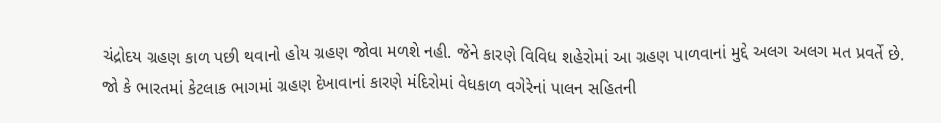ચંદ્રોદય ગ્રહણ કાળ પછી થવાનો હોય ગ્રહણ જોવા મળશે નહી. જેને કારણે વિવિધ શહેરોમાં આ ગ્રહણ પાળવાનાં મુદ્દે અલગ અલગ મત પ્રવર્તે છે.
જો કે ભારતમાં કેટલાક ભાગમાં ગ્રહણ દેખાવાનાં કારણે મંદિરોમાં વેધકાળ વગેરેનાં પાલન સહિતની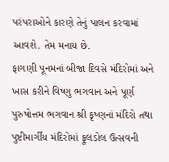પરંપરાઓને કારણે તેનું પાલન કરવામાં આવશે. તેમ મનાય છે.
ફાગણી પૂનમનાં બીજા દિવસે મંદિરોમાં અને ખાસ કરીને વિષ્ણુ ભગવાન અને પૂર્ણ પુરુષોત્તમ ભગવાન શ્રી કૃષ્ણનાં મંદિરો તથા પુષ્ટીમાર્ગીય મંદિરોમાં ફૂલડોલ ઉત્સવની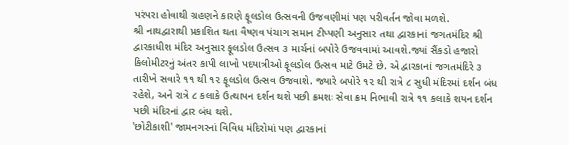પરંપરા હોવાથી ગ્રહણને કારણે ફૂલડોલ ઉત્સવની ઉજવણીમાં પણ પરીવર્તન જોવા મળશે.
શ્રી નાથદ્વારાથી પ્રકાશિત થતા વૈષ્ણવ પંચાગ સમાન ટીપ્પણી અનુસાર તથા દ્વારકાનાં જગતમંદિર શ્રી દ્વારકાધીશ મંદિર અનુસાર ફૂલડોલ ઉત્સવ ૩ માર્ચનાં બપોરે ઉજવવામાં આવશે.જ્યાં સૈંકડો હજારો કિલોમીટરનું અંતર કાપી લાખો પદયાત્રીઓ ફૂલડોલ ઉત્સવ માટે ઉમટે છે. એ દ્વારકાનાં જગતમંદિરે ૩ તારીખે સવારે ૧૧ થી ૧૨ ફૂલડોલ ઉત્સવ ઉજવાશે. જ્યારે બપોરે ૧૨ થી રાત્રે ૮ સુધી મંદિરમાં દર્શન બંધ રહેશે, અને રાત્રે ૮ કલાકે ઉત્થાપન દર્શન થશે પછી ક્રમશઃ સેવા ક્રમ નિભાવી રાત્રે ૧૧ કલાકે શયન દર્શન પછી મંદિરનાં દ્વાર બંધ થશે.
'છોટીકાશી' જામનગરનાં વિવિધ મંદિરોમાં પણ દ્વારકાનાં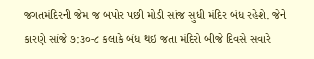જગતમંદિરની જેમ જ બપોર પછી મોડી સાંજ સુધી મંદિર બંધ રહેશે. જેને કારણે સાંજે ૭:૩૦-૮ કલાકે બંધ થઇ જતા મંદિરો બીજે દિવસે સવારે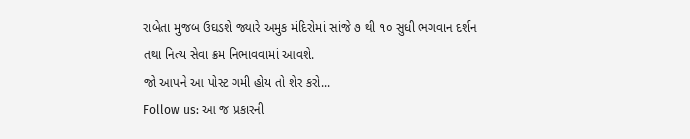રાબેતા મુજબ ઉઘડશે જ્યારે અમુક મંદિરોમાં સાંજે ૭ થી ૧૦ સુધી ભગવાન દર્શન તથા નિત્ય સેવા ક્રમ નિભાવવામાં આવશે.
જો આપને આ પોસ્ટ ગમી હોય તો શેર કરો...
Follow us: આ જ પ્રકારની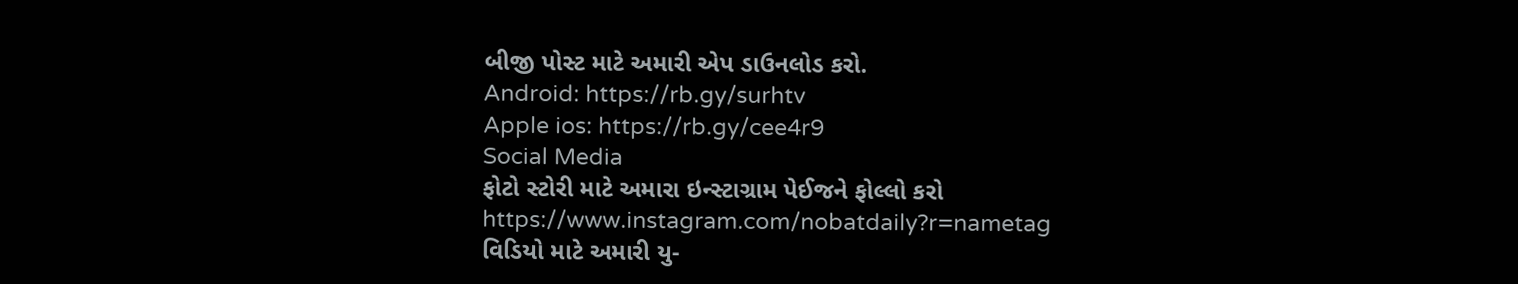બીજી પોસ્ટ માટે અમારી એપ ડાઉનલોડ કરો.
Android: https://rb.gy/surhtv
Apple ios: https://rb.gy/cee4r9
Social Media
ફોટો સ્ટોરી માટે અમારા ઇન્સ્ટાગ્રામ પેઈજને ફોલ્લો કરો
https://www.instagram.com/nobatdaily?r=nametag
વિડિયો માટે અમારી યુ-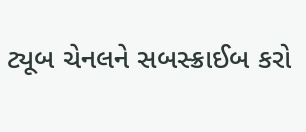ટ્યૂબ ચેનલને સબસ્ક્રાઈબ કરો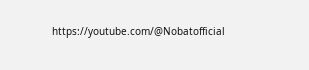https://youtube.com/@Nobatofficial